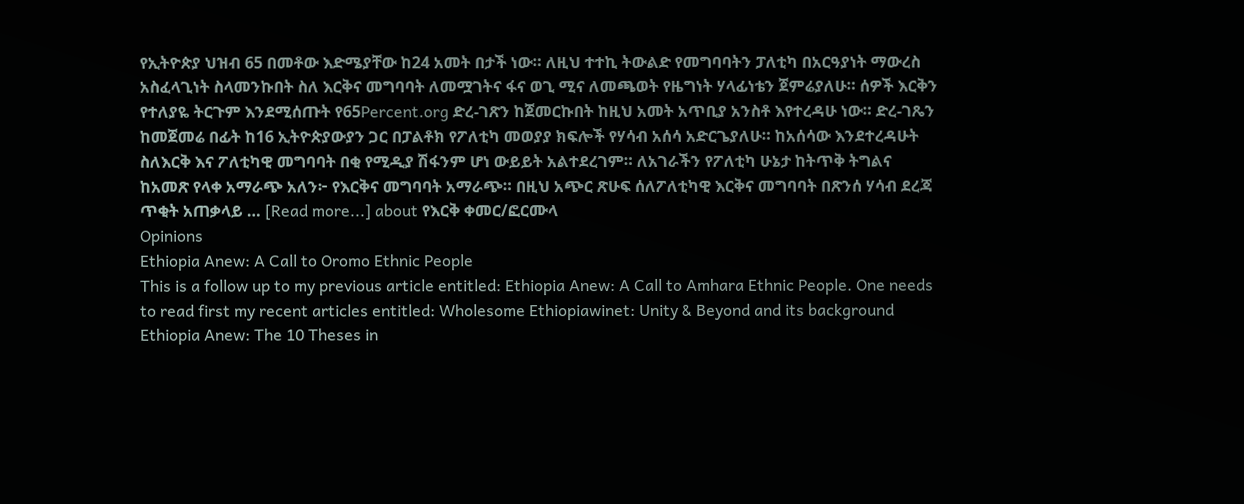የኢትዮጵያ ህዝብ 65 በመቶው እድሜያቸው ከ24 አመት በታች ነው። ለዚህ ተተኪ ትውልድ የመግባባትን ፓለቲካ በአርዓያነት ማውረስ አስፈላጊነት ስላመንኩበት ስለ እርቅና መግባባት ለመሟገትና ፋና ወጊ ሚና ለመጫወት የዜግነት ሃላፊነቴን ጀምሬያለሁ። ሰዎች እርቅን የተለያዬ ትርጉም እንደሚሰጡት የ65Percent.org ድረ-ገጽን ከጀመርኩበት ከዚህ አመት አጥቢያ አንስቶ እየተረዳሁ ነው። ድረ-ገጼን ከመጀመሬ በፊት ከ16 ኢትዮጵያውያን ጋር በፓልቶክ የፖለቲካ መወያያ ክፍሎች የሃሳብ አሰሳ አድርጌያለሁ። ከአሰሳው እንደተረዳሁት ስለእርቅ እና ፖለቲካዊ መግባባት በቂ የሚዲያ ሽፋንም ሆነ ውይይት አልተደረገም። ለአገራችን የፖለቲካ ሁኔታ ከትጥቅ ትግልና ከአመጽ የላቀ አማራጭ አለን፦ የእርቅና መግባባት አማራጭ። በዚህ አጭር ጽሁፍ ሰለፖለቲካዊ እርቅና መግባባት በጽንሰ ሃሳብ ደረጃ ጥቂት አጠቃላይ … [Read more...] about የእርቅ ቀመር/ፎርሙላ
Opinions
Ethiopia Anew: A Call to Oromo Ethnic People
This is a follow up to my previous article entitled: Ethiopia Anew: A Call to Amhara Ethnic People. One needs to read first my recent articles entitled: Wholesome Ethiopiawinet: Unity & Beyond and its background Ethiopia Anew: The 10 Theses in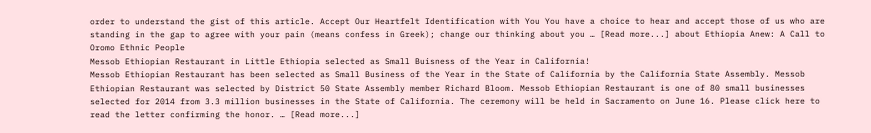order to understand the gist of this article. Accept Our Heartfelt Identification with You You have a choice to hear and accept those of us who are standing in the gap to agree with your pain (means confess in Greek); change our thinking about you … [Read more...] about Ethiopia Anew: A Call to Oromo Ethnic People
Messob Ethiopian Restaurant in Little Ethiopia selected as Small Buisness of the Year in California!
Messob Ethiopian Restaurant has been selected as Small Business of the Year in the State of California by the California State Assembly. Messob Ethiopian Restaurant was selected by District 50 State Assembly member Richard Bloom. Messob Ethiopian Restaurant is one of 80 small businesses selected for 2014 from 3.3 million businesses in the State of California. The ceremony will be held in Sacramento on June 16. Please click here to read the letter confirming the honor. … [Read more...]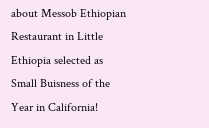about Messob Ethiopian Restaurant in Little Ethiopia selected as Small Buisness of the Year in California!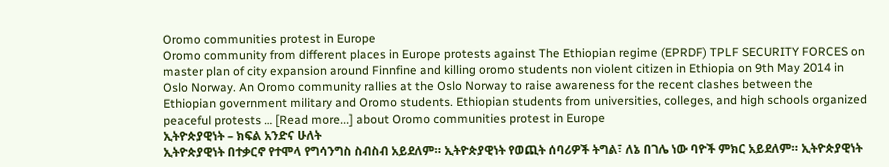Oromo communities protest in Europe
Oromo community from different places in Europe protests against The Ethiopian regime (EPRDF) TPLF SECURITY FORCES on master plan of city expansion around Finnfine and killing oromo students non violent citizen in Ethiopia on 9th May 2014 in Oslo Norway. An Oromo community rallies at the Oslo Norway to raise awareness for the recent clashes between the Ethiopian government military and Oromo students. Ethiopian students from universities, colleges, and high schools organized peaceful protests … [Read more...] about Oromo communities protest in Europe
ኢትዮጵያዊነት – ክፍል አንድና ሁለት
ኢትዮጵያዊነት በተቃርኖ የተሞላ የግሳንግስ ስብስብ አይደለም። ኢትዮጵያዊነት የወጪት ሰባሪዎች ትግል፣ ለኔ በገሌ ነው ባዮች ምክር አይደለም። ኢትዮጵያዊነት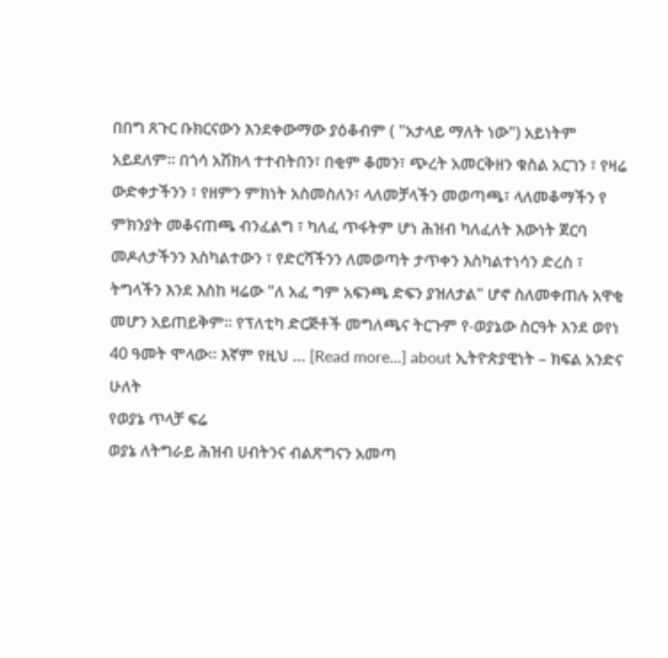በበግ ጸጉር ቡክርናውን እንደቀውማው ያዕቆብም ( "አታላይ ማለት ነው") አይነትም አይደለም። በጎሳ አሽክላ ተተብትበን፣ በቂም ቆመን፣ ጭረት አመርቅዘን ቁስል አርገን ፣ የዛሬ ውድቀታችንን ፣ የዘምን ምክነት አስመስለን፣ ላለመቻላችን መወጣጫ፣ ላለመቆማችን የ ምክንያት መቆናጠጫ ብንፈልግ ፣ ካለፈ ጥፋትም ሆነ ሕዝብ ካለፈለት እውነት ጀርባ መዶለታችንን እስካልተውን ፣ የድርሻችንን ለመወጣት ታጥቀን እስካልተነሳን ድረስ ፣ ትግላችን እንደ እስከ ዛሬው "ለ አፈ ግም አፍንጫ ድፍን ያዝለታል" ሆኖ ስለመቀጠሉ አዋቂ መሆን አይጠይቅም። የፕለቲካ ድርጅቶች መግለጫና ትርጉም የ-ወያኔው ስርዓት እንደ ወየነ 40 ዓመት ሞላው። እኛም የዚህ … [Read more...] about ኢትዮጵያዊነት – ክፍል አንድና ሁለት
የወያኔ ጥላቻ ፍሬ
ወያኔ ለትግራይ ሕዝብ ሀብትንና ብልጽግናን አመጣ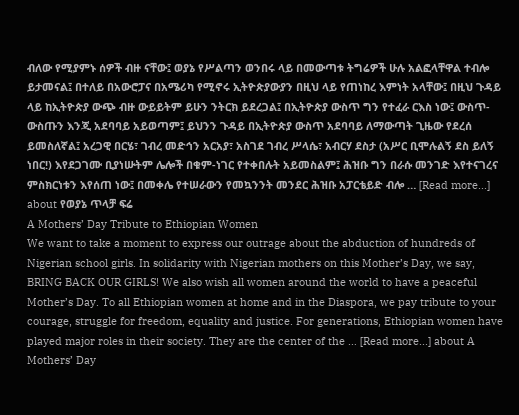ብለው የሚያምኑ ሰዎች ብዙ ናቸው፤ ወያኔ የሥልጣን ወንበሩ ላይ በመውጣቱ ትግሬዎች ሁሉ አልፎላቸዋል ተብሎ ይታመናል፤ በተለይ በአውሮፓና በአሜሪካ የሚኖሩ ኢትዮጵያውያን በዚህ ላይ የጠነከረ እምነት አላቸው፤ በዚህ ጉዳይ ላይ ከኢትዮጵያ ውጭ ብዙ ውይይትም ይሁን ንትርክ ይደረጋል፤ በኢትዮጵያ ውስጥ ግን የተፈራ ርእስ ነው፤ ውስጥ-ውስጡን እንጂ አደባባይ አይወጣም፤ ይህንን ጉዳይ በኢትዮጵያ ውስጥ አደባባይ ለማውጣት ጊዜው የደረሰ ይመስለኛል፤ አረጋዊ በርሄ፣ ገብረ መድኅን አርአያ፣ አስገደ ገብረ ሥላሴ፣ አብርሃ ደስታ (አሥር ቢሞሉልኝ ደስ ይለኝ ነበር!) እየደጋገሙ ቢያነሡትም ሌሎች በቁም-ነገር የተቀበሉት አይመስልም፤ ሕዝቡ ግን በራሱ መንገድ እየተናገረና ምስክርነቱን እየሰጠ ነው፤ በመቀሌ የተሠራውን የመኳንንት መንደር ሕዝቡ አፓርቴይድ ብሎ … [Read more...] about የወያኔ ጥላቻ ፍሬ
A Mothers’ Day Tribute to Ethiopian Women
We want to take a moment to express our outrage about the abduction of hundreds of Nigerian school girls. In solidarity with Nigerian mothers on this Mother’s Day, we say, BRING BACK OUR GIRLS! We also wish all women around the world to have a peaceful Mother’s Day. To all Ethiopian women at home and in the Diaspora, we pay tribute to your courage, struggle for freedom, equality and justice. For generations, Ethiopian women have played major roles in their society. They are the center of the … [Read more...] about A Mothers’ Day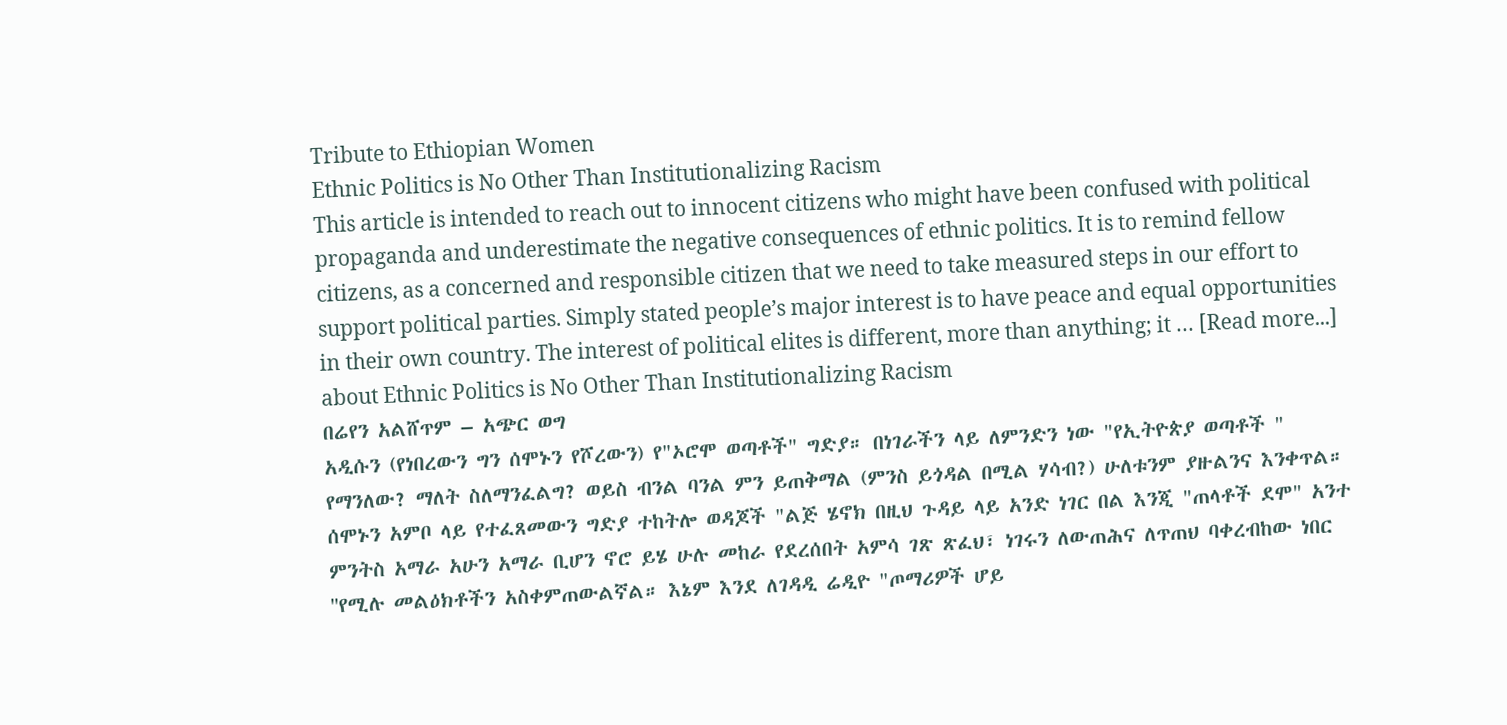Tribute to Ethiopian Women
Ethnic Politics is No Other Than Institutionalizing Racism
This article is intended to reach out to innocent citizens who might have been confused with political propaganda and underestimate the negative consequences of ethnic politics. It is to remind fellow citizens, as a concerned and responsible citizen that we need to take measured steps in our effort to support political parties. Simply stated people’s major interest is to have peace and equal opportunities in their own country. The interest of political elites is different, more than anything; it … [Read more...] about Ethnic Politics is No Other Than Institutionalizing Racism
በሬየን አልሸጥም – አጭር ወግ
አዲሱን (የነበረውን ግን ሰሞኑን የሾረውን) የ"ኦሮሞ ወጣቶች" ግድያ። በነገራችን ላይ ለምንድን ነው "የኢትዮጵያ ወጣቶች " የማንለው? ማለት ስለማንፈልግ? ወይስ ብንል ባንል ምን ይጠቅማል (ምንስ ይጎዳል በሚል ሃሳብ?) ሁለቱንም ያዙልንና እንቀጥል። ሰሞኑን አምቦ ላይ የተፈጸመውን ግድያ ተከትሎ ወዳጆች "ልጅ ሄኖክ በዚህ ጉዳይ ላይ አንድ ነገር በል እንጂ "ጠላቶች ደሞ" አንተ ምንትስ አማራ አሁን አማራ ቢሆን ኖሮ ይሄ ሁሉ መከራ የደረሰበት አምሳ ገጽ ጽፈህ፣ ነገሩን ለውጠሕና ለጥጠህ ባቀረብከው ነበር ''የሚሉ መልዕክቶችን አስቀምጠውልኛል። እኔም እንደ ለገዳዲ ሬዲዮ "ጦማሪዎች ሆይ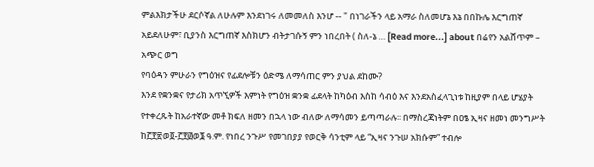ምልእክታችሁ ደርሶኛል ለሁሉም እንደነገሩ ለመመለስ እንሆ -- " በነገራችን ላይ አማራ ስለመሆኔ እኔ በበኩሌ እርግጠኛ አይደለሁም፣ ቢያንስ እርግጠኛ እስክሆን ብትታገሱኝ ምን ነበረበት ( ስለ-ኔ … [Read more...] about በሬየን አልሸጥም – አጭር ወግ
የባዕዳን ምሁራን የግዕዝና የፊደሎቹን ዕድሜ ለማሳጠር ምን ያህል ደከሙ?
እንደ የቋንቋና የታሪክ አጥኚዎች እምነት የግዕዝ ቋንቋ ፊደላት ከካዕብ እስከ ሳብዕ እና እንደአስፈላጊነቱ ከዚያም በላይ ሆሄያት የተቀረጹት ከአራተኛው መቶ ክፍለ ዘመን በኋላ ነው ብለው ለማሳመን ይጣጣራሉ፡፡ በማስረጃነትም በዐፄ ኢዛና ዘመነ መንግሥት ከ፫፻፳ወ፬-፫፻፴ወ፮ ዓ.ም. የነበረ ንጉሥ የመገበያያ የወርቅ ሳንቲም ላይ “ኢዛና ንጉሠ አክሱም” ተብሎ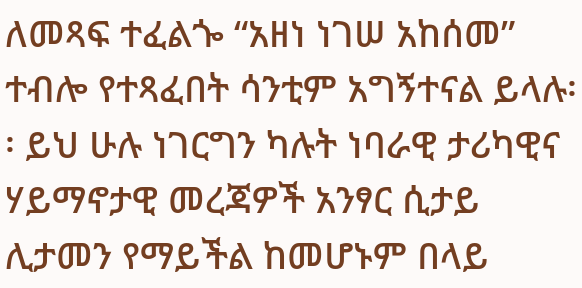ለመጻፍ ተፈልጐ “አዘነ ነገሠ አከሰመ” ተብሎ የተጻፈበት ሳንቲም አግኝተናል ይላሉ፡፡ ይህ ሁሉ ነገርግን ካሉት ነባራዊ ታሪካዊና ሃይማኖታዊ መረጃዎች አንፃር ሲታይ ሊታመን የማይችል ከመሆኑም በላይ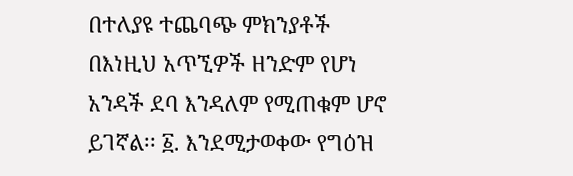በተለያዩ ተጨባጭ ምክንያቶች በእነዚህ አጥኚዎች ዘንድም የሆነ አንዳች ደባ እንዳለም የሚጠቁም ሆኖ ይገኛል፡፡ ፩. እንደሚታወቀው የግዕዝ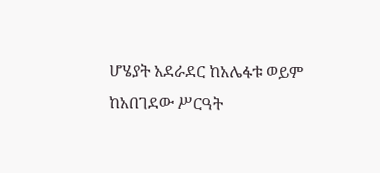ሆሄያት አደራደር ከአሌፋቱ ወይም ከአበገደው ሥርዓት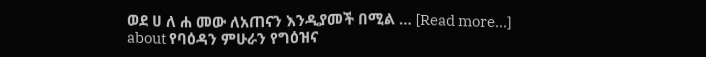ወደ ሀ ለ ሐ መው ለአጠናን እንዲያመች በሚል … [Read more...] about የባዕዳን ምሁራን የግዕዝና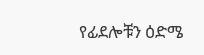የፊደሎቹን ዕድሜ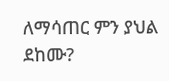ለማሳጠር ምን ያህል ደከሙ?